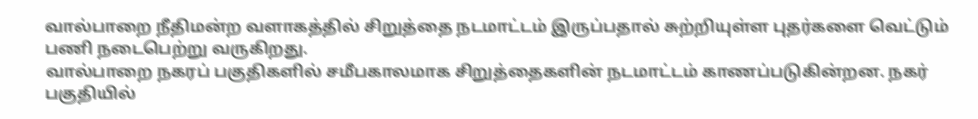வால்பாறை நீதிமன்ற வளாகத்தில் சிறுத்தை நடமாட்டம் இருப்பதால் சுற்றியுள்ள புதர்களை வெட்டும் பணி நடைபெற்று வருகிறது.
வால்பாறை நகரப் பகுதிகளில் சமீபகாலமாக சிறுத்தைகளின் நடமாட்டம் காணப்படுகின்றன. நகர் பகுதியில்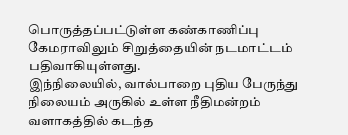பொருத்தப்பட்டுள்ள கண்காணிப்பு கேமராவிலும் சிறுத்தையின் நடமாட்டம் பதிவாகியுள்ளது.
இந்நிலையில், வால்பாறை புதிய பேருந்து நிலையம் அருகில் உள்ள நீதிமன்றம் வளாகத்தில் கடந்த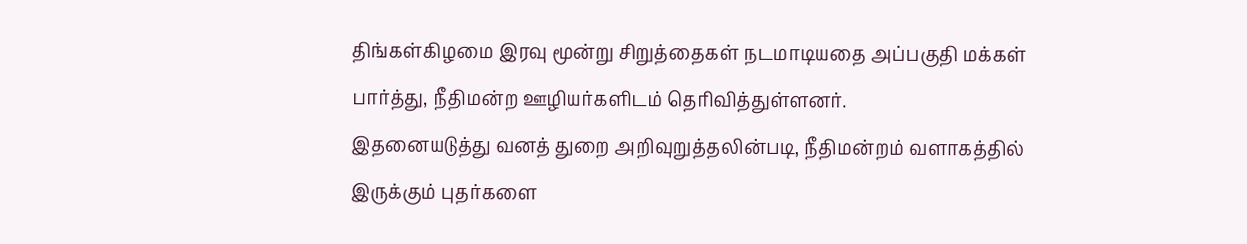திங்கள்கிழமை இரவு மூன்று சிறுத்தைகள் நடமாடியதை அப்பகுதி மக்கள் பார்த்து, நீதிமன்ற ஊழியர்களிடம் தெரிவித்துள்ளனர்.
இதனையடுத்து வனத் துறை அறிவுறுத்தலின்படி, நீதிமன்றம் வளாகத்தில் இருக்கும் புதர்களை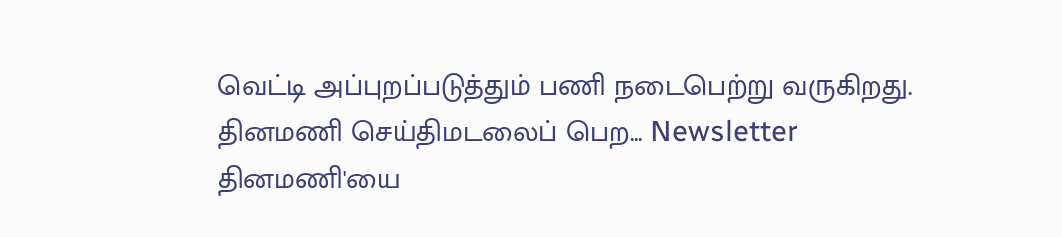வெட்டி அப்புறப்படுத்தும் பணி நடைபெற்று வருகிறது.
தினமணி செய்திமடலைப் பெற... Newsletter
தினமணி'யை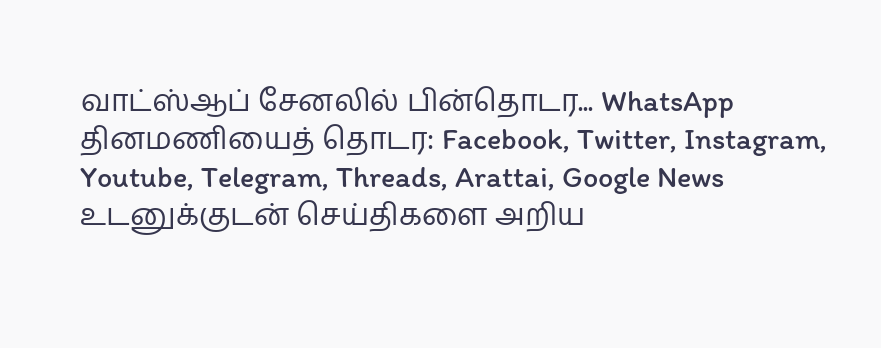வாட்ஸ்ஆப் சேனலில் பின்தொடர... WhatsApp
தினமணியைத் தொடர: Facebook, Twitter, Instagram, Youtube, Telegram, Threads, Arattai, Google News
உடனுக்குடன் செய்திகளை அறிய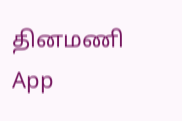தினமணி App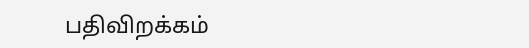பதிவிறக்கம்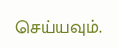செய்யவும்.